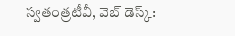స్వతంత్రటీవీ, వెబ్ డెస్క్: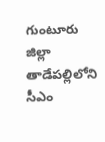గుంటూరు జిల్లా తాడేపల్లిలోని సీఎం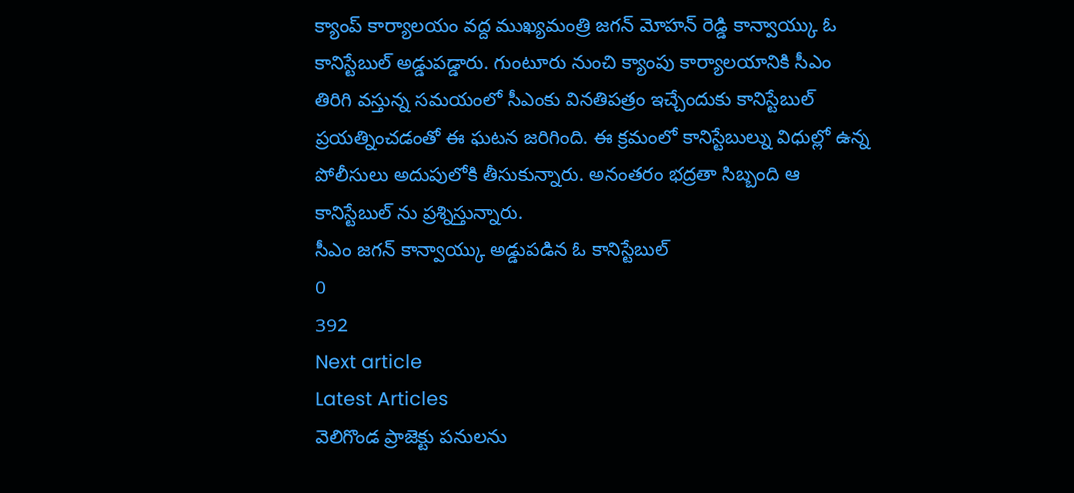క్యాంప్ కార్యాలయం వద్ద ముఖ్యమంత్రి జగన్ మోహన్ రెడ్డి కాన్వాయ్కు ఓ కానిస్టేబుల్ అడ్డుపడ్డారు. గుంటూరు నుంచి క్యాంపు కార్యాలయానికి సీఎం తిరిగి వస్తున్న సమయంలో సీఎంకు వినతిపత్రం ఇచ్చేందుకు కానిస్టేబుల్ ప్రయత్నించడంతో ఈ ఘటన జరిగింది. ఈ క్రమంలో కానిస్టేబుల్ను విధుల్లో ఉన్న పోలీసులు అదుపులోకి తీసుకున్నారు. అనంతరం భద్రతా సిబ్బంది ఆ కానిస్టేబుల్ ను ప్రశ్నిస్తున్నారు.
సీఎం జగన్ కాన్వాయ్కు అడ్డుపడిన ఓ కానిస్టేబుల్
0
392
Next article
Latest Articles
వెలిగొండ ప్రాజెక్టు పనులను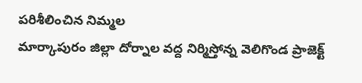పరిశీలించిన నిమ్మల
మార్కాపురం జిల్లా దోర్నాల వద్ద నిర్మిస్తోన్న వెలిగొండ ప్రాజెక్ట్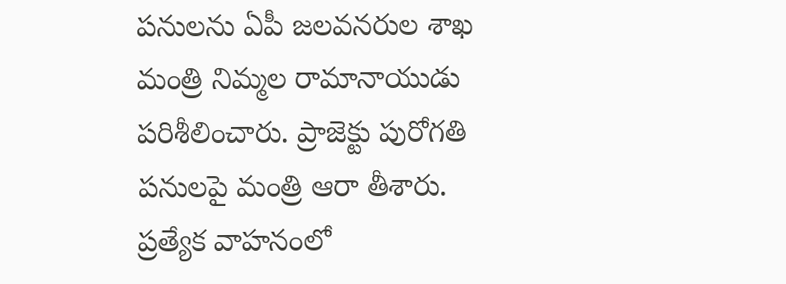పనులను ఏపీ జలవనరుల శాఖ మంత్రి నిమ్మల రామానాయుడు పరిశీలించారు. ప్రాజెక్టు పురోగతి పనులపై మంత్రి ఆరా తీశారు. ప్రత్యేక వాహనంలో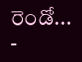రెండో...
-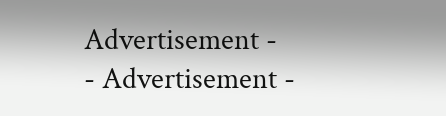Advertisement -
- Advertisement -